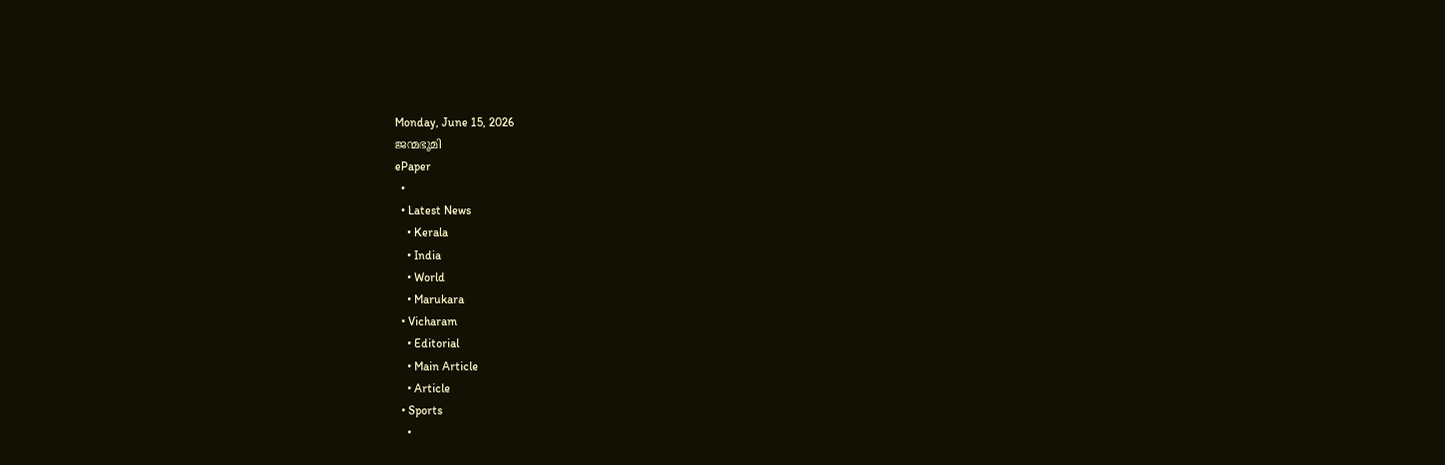Monday, June 15, 2026
ജന്മഭൂമി
ePaper
  •
  • Latest News
    • Kerala
    • India
    • World
    • Marukara
  • Vicharam
    • Editorial
    • Main Article
    • Article
  • Sports
    •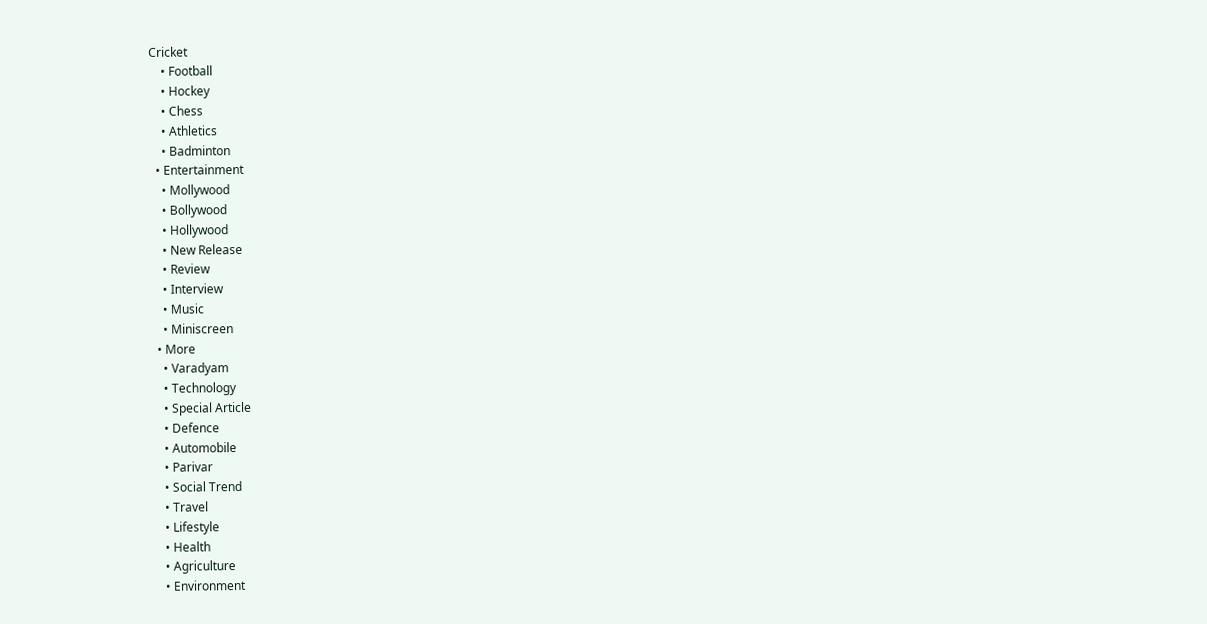Cricket
    • Football
    • Hockey
    • Chess
    • Athletics
    • Badminton
  • Entertainment
    • Mollywood
    • Bollywood
    • Hollywood
    • New Release
    • Review
    • Interview
    • Music
    • Miniscreen
  • More
    • Varadyam
    • Technology
    • Special Article
    • Defence
    • Automobile
    • Parivar
    • Social Trend
    • Travel
    • Lifestyle
    • Health
    • Agriculture
    • Environment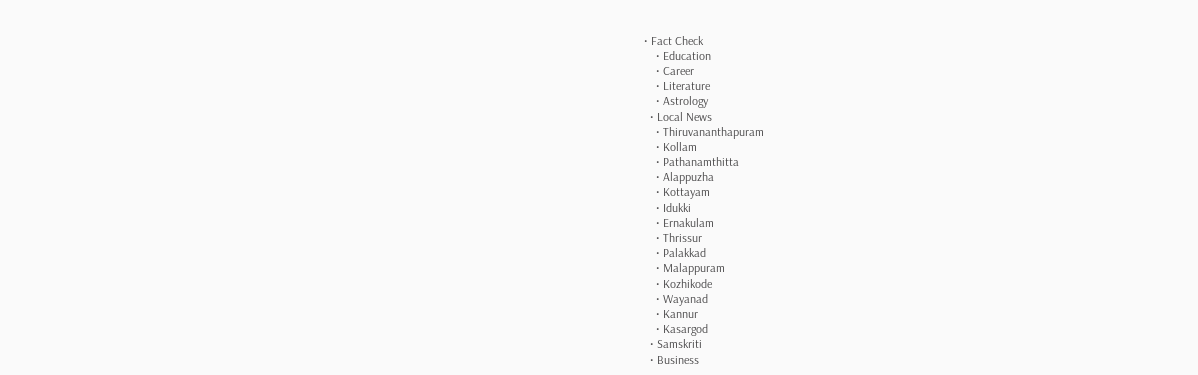• Fact Check
    • Education
    • Career
    • Literature
    • Astrology
  • Local News
    • Thiruvananthapuram
    • Kollam
    • Pathanamthitta
    • Alappuzha
    • Kottayam
    • Idukki
    • Ernakulam
    • Thrissur
    • Palakkad
    • Malappuram
    • Kozhikode
    • Wayanad
    • Kannur
    • Kasargod
  • Samskriti
  • Business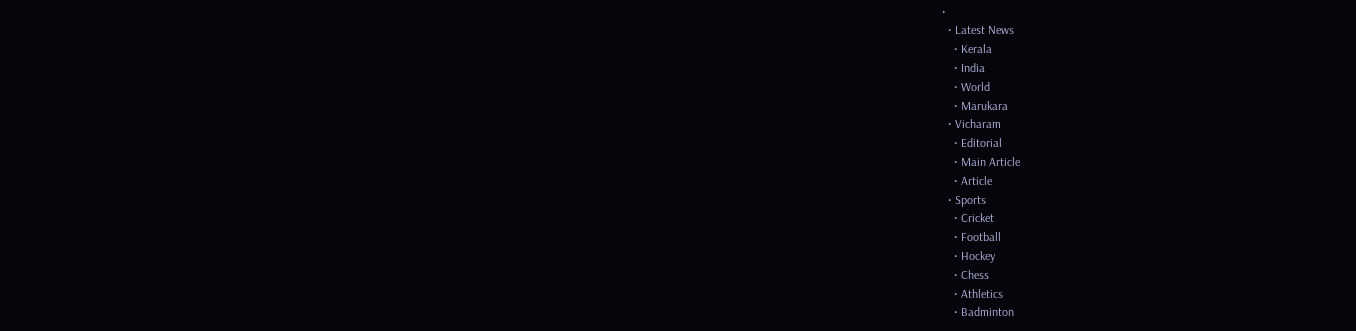•
  • Latest News
    • Kerala
    • India
    • World
    • Marukara
  • Vicharam
    • Editorial
    • Main Article
    • Article
  • Sports
    • Cricket
    • Football
    • Hockey
    • Chess
    • Athletics
    • Badminton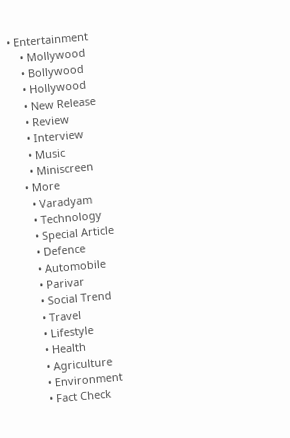• Entertainment
    • Mollywood
    • Bollywood
    • Hollywood
    • New Release
    • Review
    • Interview
    • Music
    • Miniscreen
  • More
    • Varadyam
    • Technology
    • Special Article
    • Defence
    • Automobile
    • Parivar
    • Social Trend
    • Travel
    • Lifestyle
    • Health
    • Agriculture
    • Environment
    • Fact Check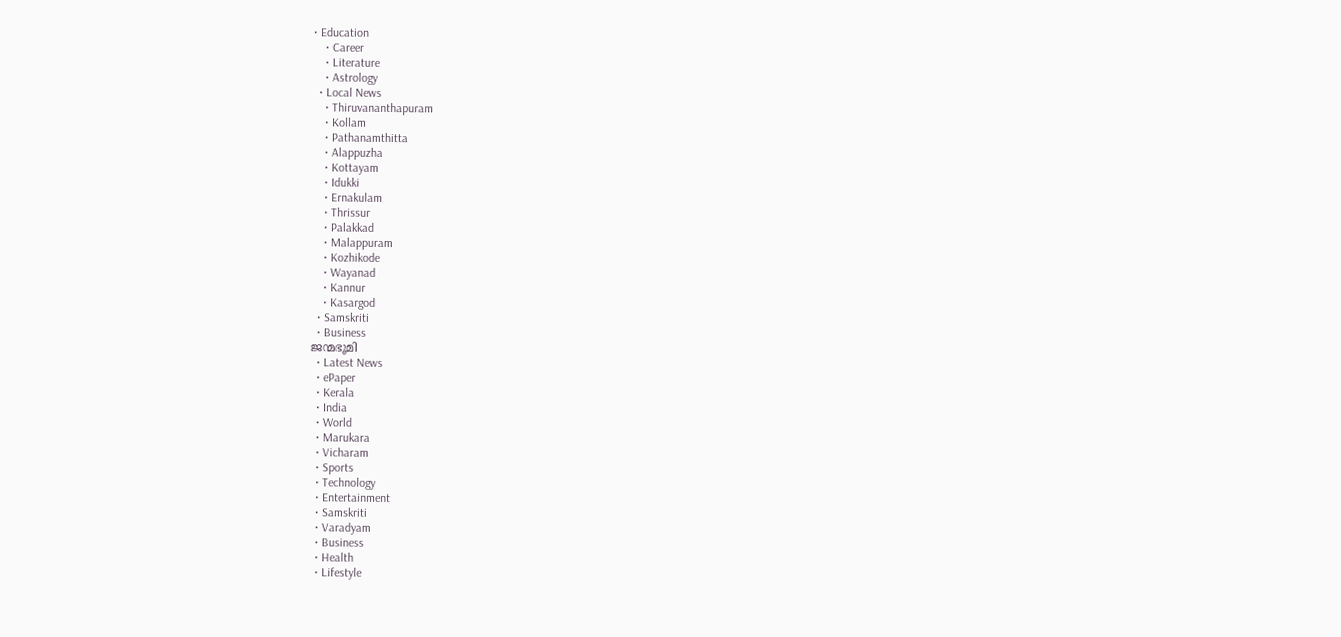• Education
    • Career
    • Literature
    • Astrology
  • Local News
    • Thiruvananthapuram
    • Kollam
    • Pathanamthitta
    • Alappuzha
    • Kottayam
    • Idukki
    • Ernakulam
    • Thrissur
    • Palakkad
    • Malappuram
    • Kozhikode
    • Wayanad
    • Kannur
    • Kasargod
  • Samskriti
  • Business
ജന്മഭൂമി
  • Latest News
  • ePaper
  • Kerala
  • India
  • World
  • Marukara
  • Vicharam
  • Sports
  • Technology
  • Entertainment
  • Samskriti
  • Varadyam
  • Business
  • Health
  • Lifestyle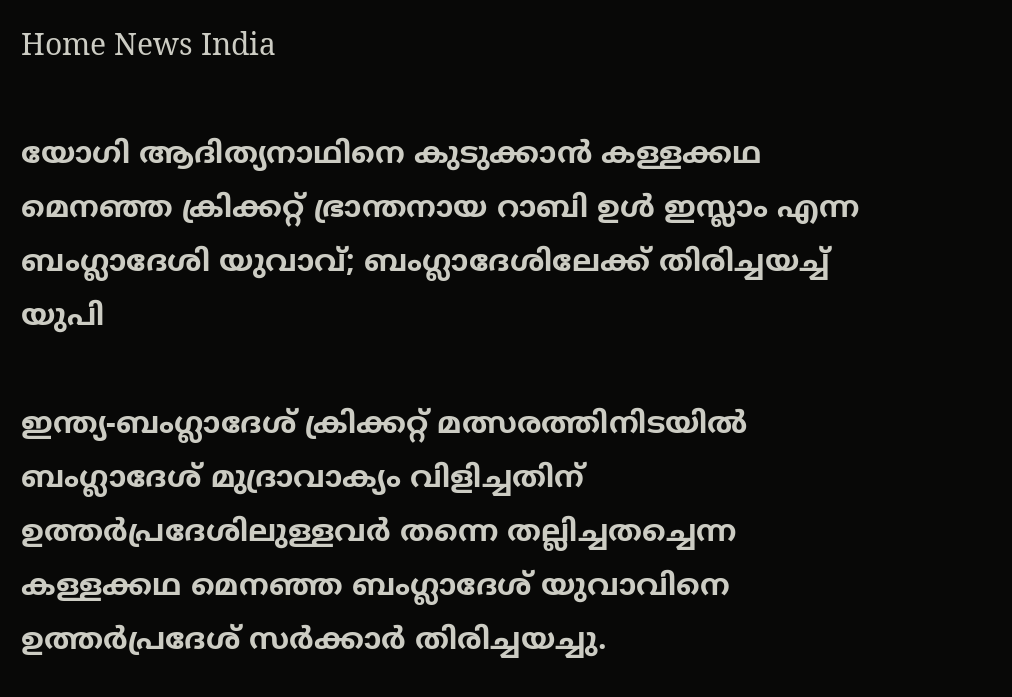Home News India

യോഗി ആദിത്യനാഥിനെ കുടുക്കാ‍ന്‍ കള്ളക്കഥ മെനഞ്ഞ ക്രിക്കറ്റ് ഭ്രാന്തനായ റാബി ഉള്‍ ഇസ്ലാം എന്ന ബംഗ്ലാദേശി യുവാവ്; ബംഗ്ലാദേശിലേക്ക് തിരിച്ചയച്ച് യുപി

ഇന്ത്യ-ബംഗ്ലാദേശ് ക്രിക്കറ്റ് മത്സരത്തിനിടയില്‍ ബംഗ്ലാദേശ് മുദ്രാവാക്യം വിളിച്ചതിന് ഉത്തര്‍പ്രദേശിലുള്ളവര്‍ തന്നെ തല്ലിച്ചതച്ചെന്ന കള്ളക്കഥ മെനഞ്ഞ ബംഗ്ലാദേശ് യുവാവിനെ ഉത്തര്‍പ്രദേശ് സര്‍ക്കാര്‍ തിരിച്ചയച്ചു.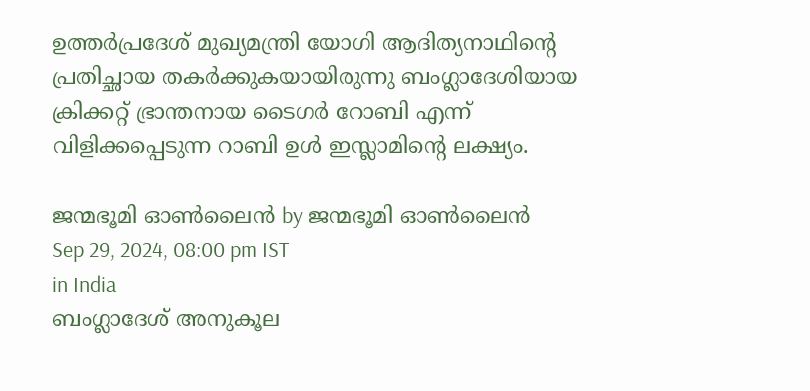ഉത്തര്‍പ്രദേശ് മുഖ്യമന്ത്രി യോഗി ആദിത്യനാഥിന്റെ പ്രതിച്ഛായ തകര്‍ക്കുകയായിരുന്നു ബംഗ്ലാദേശിയായ ക്രിക്കറ്റ് ഭ്രാന്തനായ ടൈഗര്‍ റോബി എന്ന് വിളിക്കപ്പെടുന്ന റാബി ഉള്‍ ഇസ്ലാമിന്റെ ലക്ഷ്യം.

ജന്മഭൂമി ഓണ്‍ലൈന്‍ by ജന്മഭൂമി ഓണ്‍ലൈന്‍
Sep 29, 2024, 08:00 pm IST
in India
ബംഗ്ലാദേശ് അനുകൂല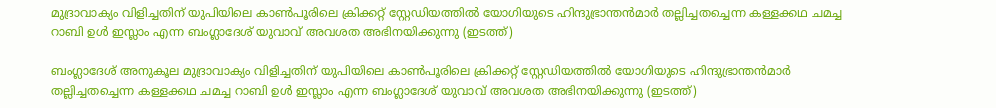മുദ്രാവാക്യം വിളിച്ചതിന് യുപിയിലെ കാണ്‍പൂരിലെ ക്രിക്കറ്റ് സ്റ്റേഡിയത്തില്‍ യോഗിയുടെ ഹിന്ദുഭ്രാന്തന്‍മാര്‍ തല്ലിച്ചതച്ചെന്ന കള്ളക്കഥ ചമച്ച റാബി ഉള്‍ ഇസ്ലാം എന്ന ബംഗ്ലാദേശ് യുവാവ് അവശത അഭിനയിക്കുന്നു (ഇടത്ത്)

ബംഗ്ലാദേശ് അനുകൂല മുദ്രാവാക്യം വിളിച്ചതിന് യുപിയിലെ കാണ്‍പൂരിലെ ക്രിക്കറ്റ് സ്റ്റേഡിയത്തില്‍ യോഗിയുടെ ഹിന്ദുഭ്രാന്തന്‍മാര്‍ തല്ലിച്ചതച്ചെന്ന കള്ളക്കഥ ചമച്ച റാബി ഉള്‍ ഇസ്ലാം എന്ന ബംഗ്ലാദേശ് യുവാവ് അവശത അഭിനയിക്കുന്നു (ഇടത്ത്)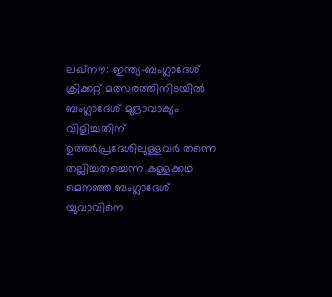ലഖ്നൗ: ഇന്ത്യ-ബംഗ്ലാദേശ് ക്രിക്കറ്റ് മത്സരത്തിനിടയില്‍ ബംഗ്ലാദേശ് മുദ്രാവാക്യം വിളിച്ചതിന് ഉത്തര്‍പ്രദേശിലുള്ളവര്‍ തന്നെ തല്ലിച്ചതച്ചെന്ന കള്ളക്കഥ മെനഞ്ഞ ബംഗ്ലാദേശ് യുവാവിനെ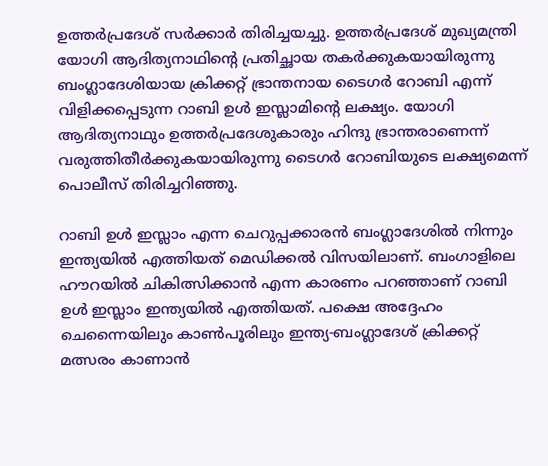ഉത്തര്‍പ്രദേശ് സര്‍ക്കാര്‍ തിരിച്ചയച്ചു. ഉത്തര്‍പ്രദേശ് മുഖ്യമന്ത്രി യോഗി ആദിത്യനാഥിന്റെ പ്രതിച്ഛായ തകര്‍ക്കുകയായിരുന്നു ബംഗ്ലാദേശിയായ ക്രിക്കറ്റ് ഭ്രാന്തനായ ടൈഗര്‍ റോബി എന്ന് വിളിക്കപ്പെടുന്ന റാബി ഉള്‍ ഇസ്ലാമിന്റെ ലക്ഷ്യം. യോഗി ആദിത്യനാഥും ഉത്തര്‍പ്രദേശുകാരും ഹിന്ദു ഭ്രാന്തരാണെന്ന് വരുത്തിതീര്‍ക്കുകയായിരുന്നു ടൈഗര്‍ റോബിയുടെ ലക്ഷ്യമെന്ന് പൊലീസ് തിരിച്ചറിഞ്ഞു.

റാബി ഉള്‍ ഇസ്ലാം എന്ന ചെറുപ്പക്കാരന്‍ ബംഗ്ലാദേശില്‍ നിന്നും ഇന്ത്യയില്‍ എത്തിയത് മെഡിക്കല്‍ വിസയിലാണ്. ബംഗാളിലെ ഹൗറയില്‍ ചികിത്സിക്കാന്‍ എന്ന കാരണം പറഞ്ഞാണ് റാബി ഉള്‍ ഇസ്ലാം ഇന്ത്യയില്‍ എത്തിയത്. പക്ഷെ അദ്ദേഹം ചെന്നൈയിലും കാണ്‍പൂരിലും ഇന്ത്യ-ബംഗ്ലാദേശ് ക്രിക്കറ്റ് മത്സരം കാണാന്‍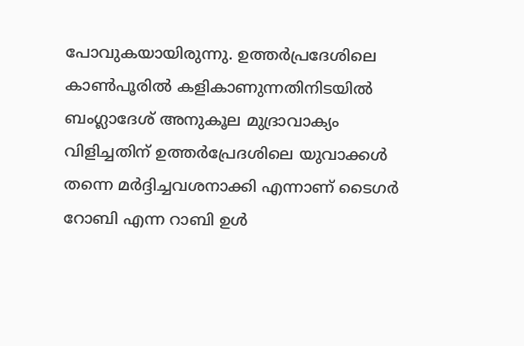പോവുകയായിരുന്നു. ഉത്തര്‍പ്രദേശിലെ കാണ്‍പൂരില്‍ കളികാണുന്നതിനിടയില്‍ ബംഗ്ലാദേശ് അനുകൂല മുദ്രാവാക്യം വിളിച്ചതിന് ഉത്തര്‍പ്രേദശിലെ യുവാക്കള്‍ തന്നെ മര്‍ദ്ദിച്ചവശനാക്കി എന്നാണ് ടൈഗര്‍ റോബി എന്ന റാബി ഉള്‍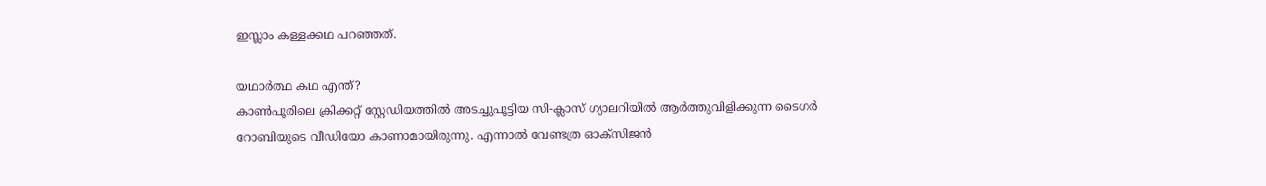ഇസ്ലാം കള്ളക്കഥ പറഞ്ഞത്.

യഥാര്‍ത്ഥ കഥ എന്ത്?
കാണ്‍പൂരിലെ ക്രിക്കറ്റ് സ്റ്റേഡിയത്തില്‍ അടച്ചുപൂട്ടിയ സി-ക്ലാസ് ഗ്യാലറിയില്‍ ആര്‍ത്തുവിളിക്കുന്ന ടൈഗര്‍ റോബിയുടെ വീഡിയോ കാണാമായിരുന്നു. എന്നാല്‍ വേണ്ടത്ര ഓക്സിജന്‍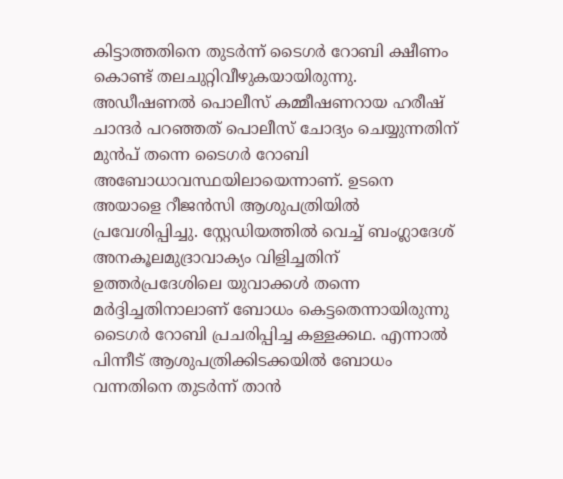കിട്ടാത്തതിനെ തുടര്‍ന്ന് ടൈഗര്‍ റോബി ക്ഷീണം കൊണ്ട് തലചുറ്റിവീഴുകയായിരുന്നു. അഡീഷണല്‍ പൊലീസ് കമ്മീഷണറായ ഹരീഷ് ചാന്ദര്‍ പറഞ്ഞത് പൊലീസ് ചോദ്യം ചെയ്യുന്നതിന് മുന്‍പ് തന്നെ ടൈഗര്‍ റോബി അബോധാവസ്ഥയിലായെന്നാണ്. ഉടനെ അയാളെ റീജന്‍സി ആശുപത്രിയില്‍ പ്രവേശിപ്പിച്ചു. സ്റ്റേഡിയത്തില്‍ വെച്ച് ബംഗ്ലാദേശ് അനകൂലമുദ്രാവാക്യം വിളിച്ചതിന് ഉത്തര്‍പ്രദേശിലെ യുവാക്കള്‍ തന്നെ മര്‍ദ്ദിച്ചതിനാലാണ് ബോധം കെട്ടതെന്നായിരുന്നു ടൈഗര്‍ റോബി പ്രചരിപ്പിച്ച കള്ളക്കഥ. എന്നാല്‍ പിന്നീട് ആശുപത്രിക്കിടക്കയില്‍ ബോധം വന്നതിനെ തുടര്‍ന്ന് താന്‍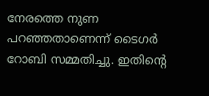നേരത്തെ നുണ പറഞ്ഞതാണെന്ന് ടൈഗര്‍ റോബി സമ്മതിച്ചു. ഇതിന്റെ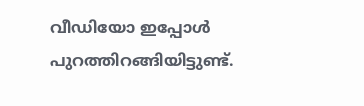വീഡിയോ ഇപ്പോള്‍ പുറത്തിറങ്ങിയിട്ടുണ്ട്.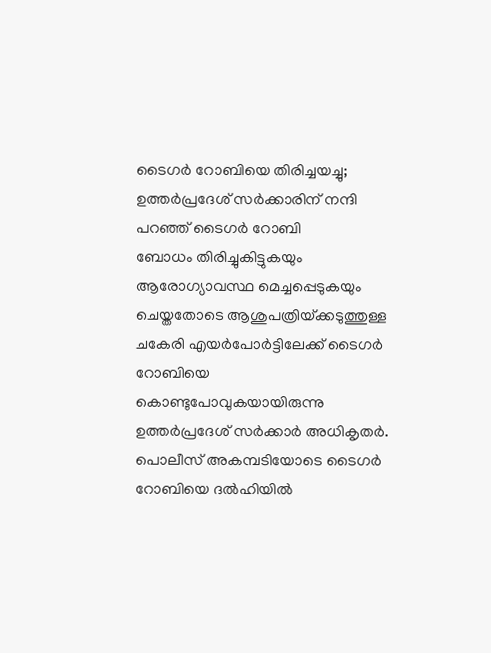ടൈഗര്‍ റോബിയെ തിരിച്ചയച്ചു; ഉത്തര്‍പ്രദേശ് സര്‍ക്കാരിന് നന്ദി പറഞ്ഞ് ടൈഗര്‍ റോബി
ബോധം തിരിച്ചുകിട്ടുകയും ആരോഗ്യാവസ്ഥ മെച്ചപ്പെടുകയും ചെയ്തതോടെ ആശുപത്രിയ്‌ക്കടുത്തുള്ള ചകേരി എയര്‍പോര്‍ട്ടിലേക്ക് ടൈഗര്‍ റോബിയെ കൊണ്ടുപോവുകയായിരുന്നു ഉത്തര്‍പ്രദേശ് സര്‍ക്കാര്‍ അധികൃതര്‍. പൊലീസ് അകമ്പടിയോടെ ടൈഗര്‍ റോബിയെ ദല്‍ഹിയില്‍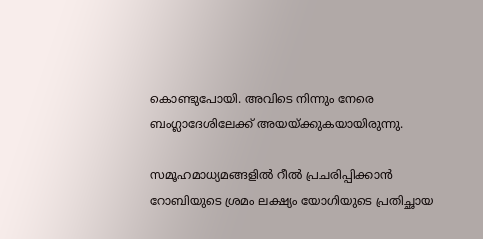കൊണ്ടുപോയി. അവിടെ നിന്നും നേരെ ബംഗ്ലാദേശിലേക്ക് അയയ്‌ക്കുകയായിരുന്നു.

സമൂഹമാധ്യമങ്ങളില്‍ റീല്‍ പ്രചരിപ്പിക്കാന്‍ റോബിയുടെ ശ്രമം ലക്ഷ്യം യോഗിയുടെ പ്രതിച്ഛായ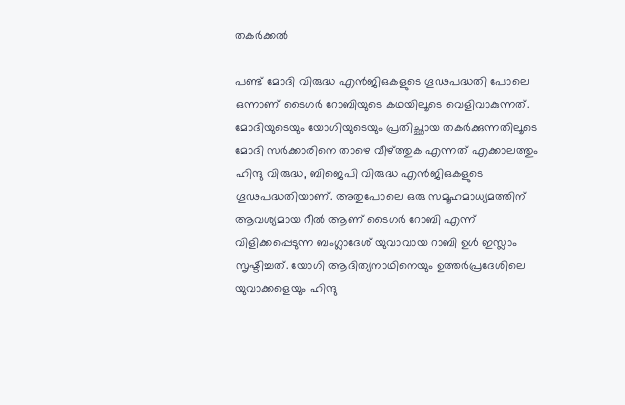തകര്‍ക്കല്‍

പണ്ട് മോദി വിരുദ്ധ എന്‍ജിഒകളുടെ ഗൂഢപദ്ധതി പോലെ ഒന്നാണ് ടൈഗര്‍ റോബിയുടെ കഥയിലൂടെ വെളിവാകുന്നത്. മോദിയുടെയും യോഗിയുടെയും പ്രതിച്ഛായ തകര്‍ക്കുന്നതിലൂടെ മോദി സര്‍ക്കാരിനെ താഴെ വീഴ്‌ത്തുക എന്നത് എക്കാലത്തും ഹിന്ദു വിരുദ്ധ, ബിജെപി വിരുദ്ധ എന്‍ജിഒകളുടെ ഗൂഢപദ്ധതിയാണ്. അതുപോലെ ഒരു സമൂഹമാധ്യമത്തിന് ആവശ്യമായ റീല്‍ ആണ് ടൈഗര്‍ റോബി എന്ന് വിളിക്കപ്പെടുന്ന ബംഗ്ലാദേശ് യുവാവായ റാബി ഉള്‍ ഇസ്ലാം സൃഷ്ടിച്ചത്. യോഗി ആദിത്യനാഥിനെയും ഉത്തര്‍പ്രദേശിലെ യുവാക്കളെയും ഹിന്ദു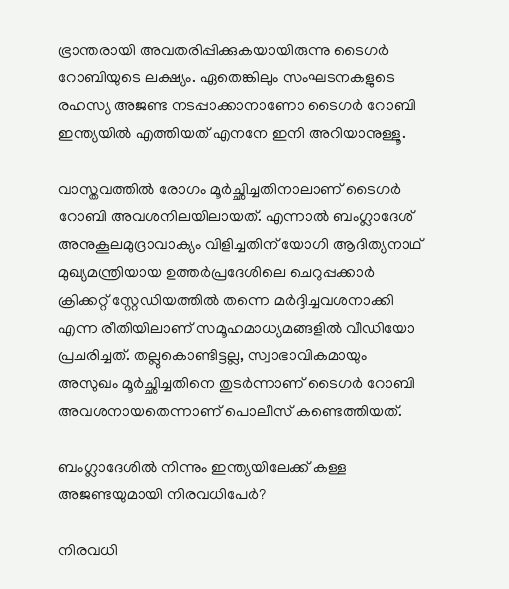ഭ്രാന്തരായി അവതരിപ്പിക്കുകയായിരുന്നു ടൈഗര്‍ റോബിയുടെ ലക്ഷ്യം. ഏതെങ്കിലും സംഘടനകളുടെ രഹസ്യ അജണ്ട നടപ്പാക്കാനാണോ ടൈഗര്‍ റോബി ഇന്ത്യയില്‍ എത്തിയത് എനനേ ഇനി അറിയാനുള്ളൂ.

വാസ്തവത്തില്‍ രോഗം മൂര്‍ച്ഛിച്ചതിനാലാണ് ടൈഗര്‍ റോബി അവശനിലയിലായത്. എന്നാല്‍ ബംഗ്ലാദേശ് അനുകൂലമുദ്രാവാക്യം വിളിച്ചതിന് യോഗി ആദിത്യനാഥ് മുഖ്യമന്ത്രിയായ ഉത്തര്‍പ്രദേശിലെ ചെറുപ്പക്കാര്‍ ക്രിക്കറ്റ് സ്റ്റേഡിയത്തില്‍ തന്നെ മര്‍ദ്ദിച്ചവശനാക്കി എന്ന രീതിയിലാണ് സമൂഹമാധ്യമങ്ങളില്‍ വീഡിയോ പ്രചരിച്ചത്. തല്ലുകൊണ്ടിട്ടല്ല, സ്വാഭാവികമായും അസുഖം മൂര്‍ച്ഛിച്ചതിനെ തുടര്‍ന്നാണ് ടൈഗര്‍ റോബി അവശനായതെന്നാണ് പൊലീസ് കണ്ടെത്തിയത്.

ബംഗ്ലാദേശില്‍ നിന്നും ഇന്ത്യയിലേക്ക് കള്ള അജണ്ടയുമായി നിരവധിപേര്‍?

നിരവധി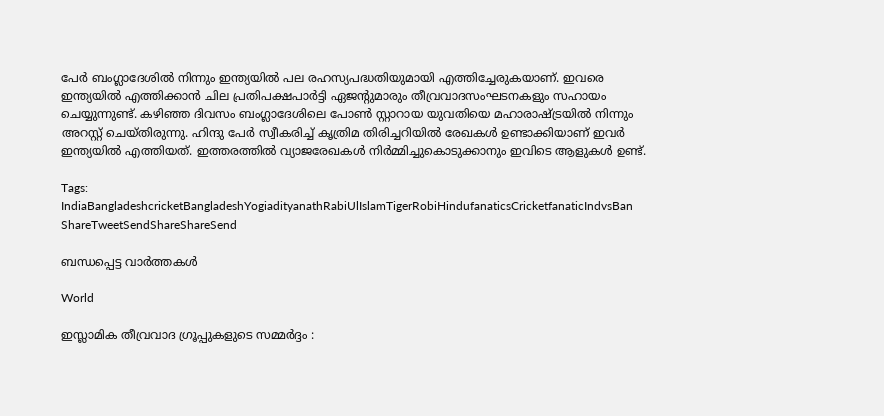പേര്‍ ബംഗ്ലാദേശില്‍ നിന്നും ഇന്ത്യയില്‍ പല രഹസ്യപദ്ധതിയുമായി എത്തിച്ചേരുകയാണ്. ഇവരെ ഇന്ത്യയില്‍ എത്തിക്കാന്‍ ചില പ്രതിപക്ഷപാര്‍ട്ടി ഏജന്‍റുമാരും തീവ്രവാദസംഘടനകളും സഹായം ചെയ്യുന്നുണ്ട്. കഴിഞ്ഞ ദിവസം ബംഗ്ലാദേശിലെ പോണ്‍ സ്റ്റാറായ യുവതിയെ മഹാരാഷ്‌ട്രയില്‍ നിന്നും അറസ്റ്റ് ചെയ്തിരുന്നു. ഹിന്ദു പേര്‍ സ്വീകരിച്ച് കൃത്രിമ തിരിച്ചറിയില്‍ രേഖകള്‍ ഉണ്ടാക്കിയാണ് ഇവര്‍ ഇന്ത്യയില്‍ എത്തിയത്. ഇത്തരത്തില്‍ വ്യാജരേഖകള്‍ നിര്‍മ്മിച്ചുകൊടുക്കാനും ഇവിടെ ആളുകള്‍ ഉണ്ട്.

Tags: IndiaBangladeshcricketBangladeshYogiadityanathRabiUlIslamTigerRobiHindufanaticsCricketfanaticIndvsBan
ShareTweetSendShareShareSend

ബന്ധപ്പെട്ട വാര്‍ത്തകള്‍

World

ഇസ്ലാമിക തീവ്രവാദ ഗ്രൂപ്പുകളുടെ സമ്മർദ്ദം :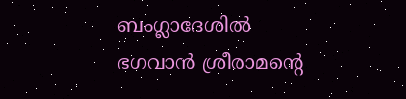ബംഗ്ലാദേശിൽ ഭഗവാൻ ശ്രീരാമന്റെ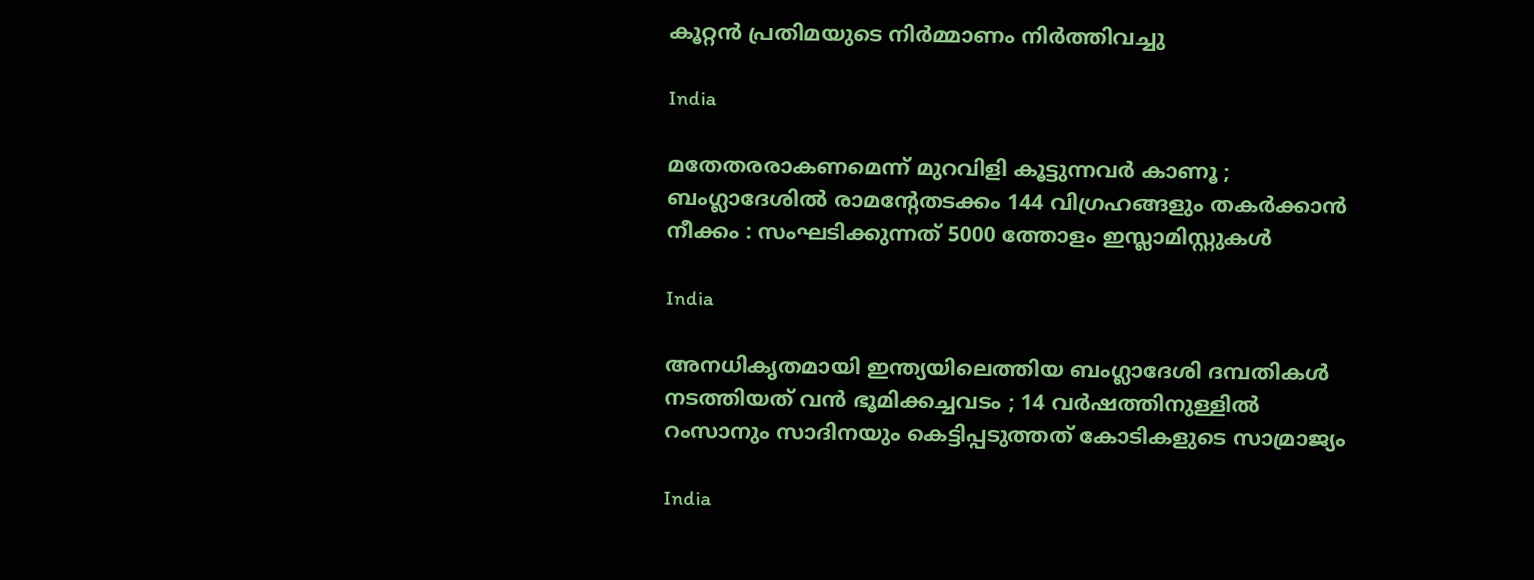കൂറ്റൻ പ്രതിമയുടെ നിർമ്മാണം നിർത്തിവച്ചു

India

മതേതരരാകണമെന്ന് മുറവിളി കൂട്ടുന്നവർ കാണൂ ; ബംഗ്ലാദേശിൽ രാമന്റേതടക്കം 144 വിഗ്രഹങ്ങളും തകർക്കാൻ നീക്കം : സംഘടിക്കുന്നത് 5000 ത്തോളം ഇസ്ലാമിസ്റ്റുകൾ

India

അനധികൃതമായി ഇന്ത്യയിലെത്തിയ ബംഗ്ലാദേശി ദമ്പതികൾ നടത്തിയത് വൻ ഭൂമിക്കച്ചവടം ; 14 വർഷത്തിനുള്ളിൽ റംസാനും സാദിനയും കെട്ടിപ്പടുത്തത് കോടികളുടെ സാമ്രാജ്യം

India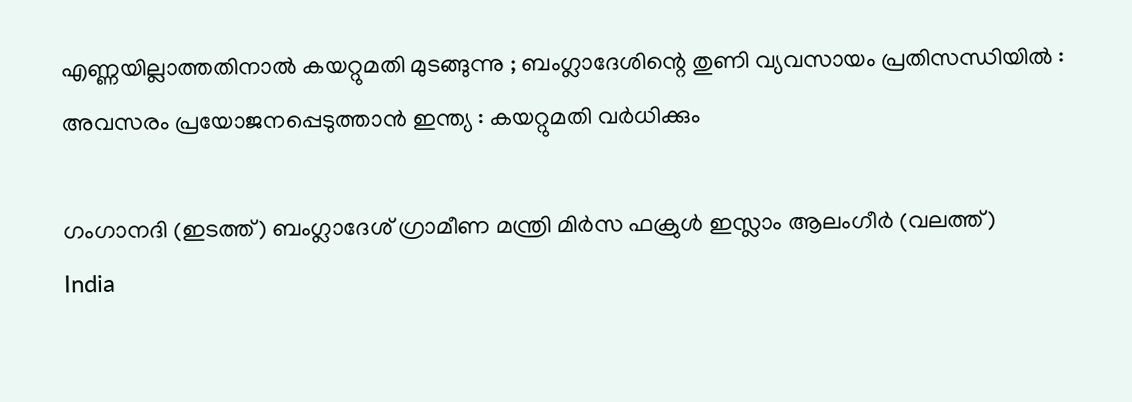എണ്ണയില്ലാത്തതിനാൽ കയറ്റുമതി മുടങ്ങുന്നു ; ബംഗ്ലാദേശിന്റെ തുണി വ്യവസായം പ്രതിസന്ധിയിൽ : അവസരം പ്രയോജനപ്പെടുത്താൻ ഇന്ത്യ : കയറ്റുമതി വർധിക്കും

ഗംഗാനദി (ഇടത്ത്) ബംഗ്ലാദേശ് ഗ്രാമീണ മന്ത്രി മിര്‍സ ഫക്രുള്‍ ഇസ്ലാം ആലംഗീര്‍ (വലത്ത്)
India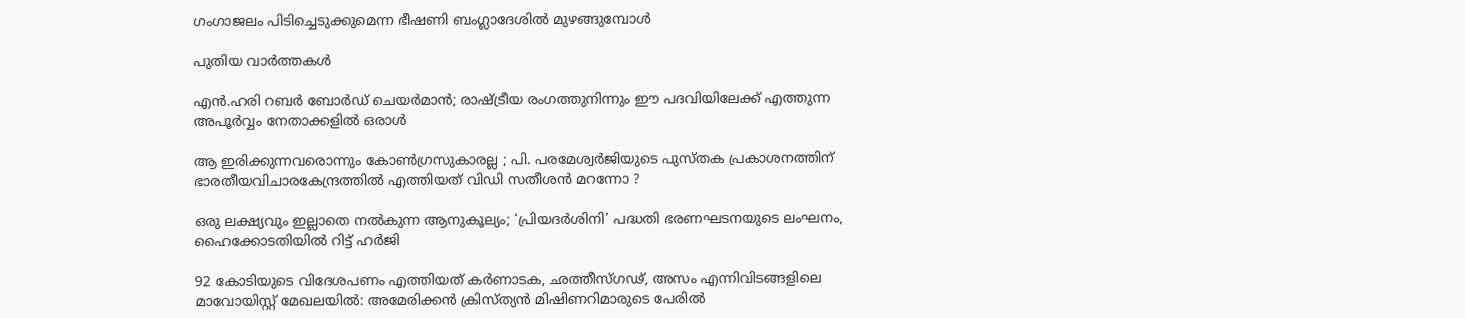ഗംഗാജലം പിടിച്ചെടുക്കുമെന്ന ഭീഷണി ബംഗ്ലാദേശില്‍ മുഴങ്ങുമ്പോള്‍

പുതിയ വാര്‍ത്തകള്‍

എൻ.ഹരി റബർ ബോർഡ് ചെയർമാൻ; രാഷ്‌ട്രീയ രംഗത്തുനിന്നും ഈ പദവിയിലേക്ക് എത്തുന്ന അപൂര്‍വ്വം നേതാക്കളില്‍ ഒരാൾ

ആ ഇരിക്കുന്നവരൊന്നും കോൺഗ്രസുകാരല്ല ; പി. പരമേശ്വര്‍ജിയുടെ പുസ്തക പ്രകാശനത്തിന് ഭാരതീയവിചാരകേന്ദ്രത്തിൽ എത്തിയത് വിഡി സതീശൻ മറന്നോ ?

ഒരു ലക്ഷ്യവും ഇല്ലാതെ നൽകുന്ന ആനുകൂല്യം; ‘പ്രിയദർശിനി’ പദ്ധതി ഭരണഘടനയുടെ ലംഘനം, ഹൈക്കോടതിയിൽ റിട്ട് ഹർജി

92 കോടിയുടെ വിദേശപണം എത്തിയത് കര്‍ണാടക, ഛത്തീസ്ഗഢ്, അസം എന്നിവിടങ്ങളിലെ മാവോയിസ്റ്റ് മേഖലയിൽ: അമേരിക്കൻ ക്രിസ്ത്യന്‍ മിഷിണറിമാരുടെ പേരില്‍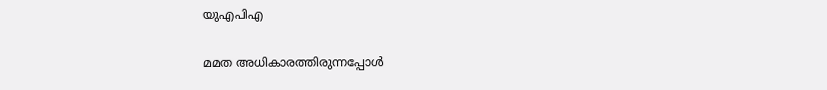യുഎപിഎ

മമത അധികാരത്തിരുന്നപ്പോൾ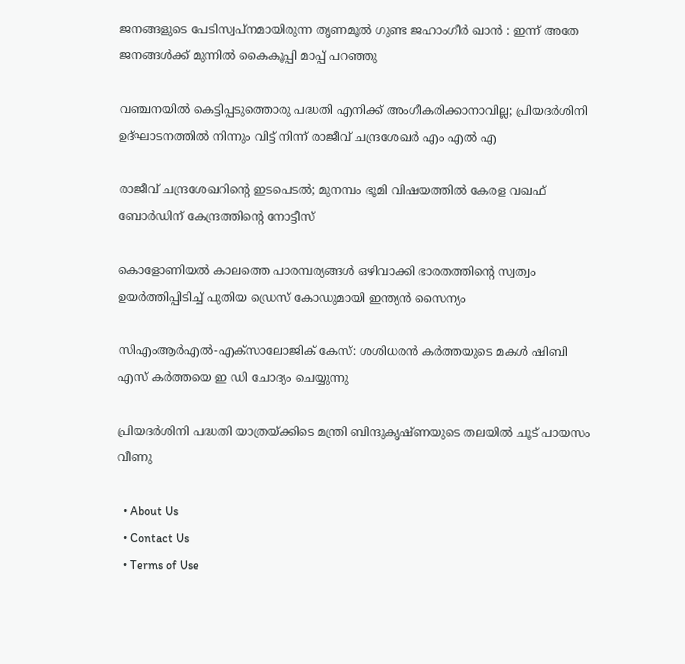ജനങ്ങളുടെ പേടിസ്വപ്നമായിരുന്ന തൃണമൂൽ ഗുണ്ട ജഹാംഗീർ ഖാൻ : ഇന്ന് അതേ ജനങ്ങൾക്ക് മുന്നിൽ കൈകൂപ്പി മാപ്പ് പറഞ്ഞു

വഞ്ചനയിൽ കെട്ടിപ്പടുത്തൊരു പദ്ധതി എനിക്ക് അംഗീകരിക്കാനാവില്ല; പ്രിയദർശിനി ഉദ്ഘാടനത്തിൽ നിന്നും വിട്ട് നിന്ന് രാജീവ് ചന്ദ്രശേഖർ എം എൽ എ

രാജീവ് ചന്ദ്രശേഖറിന്റെ ഇടപെടൽ; മുനമ്പം ഭൂമി വിഷയത്തിൽ കേരള വഖഫ് ബോർഡിന് കേന്ദ്രത്തിന്റെ നോട്ടീസ്

കൊളോണിയൽ കാലത്തെ പാരമ്പര്യങ്ങൾ ഒഴിവാക്കി ഭാരതത്തിന്റെ സ്വത്വം ഉയർത്തിപ്പിടിച്ച് പുതിയ ഡ്രെസ് കോഡുമായി ഇന്ത്യൻ സൈന്യം

സിഎംആർഎൽ-എക്സാലോജിക് കേസ്: ശശിധരൻ കർത്തയുടെ മകൾ ഷിബി എസ് കർത്തയെ ഇ ഡി ചോദ്യം ചെയ്യുന്നു

പ്രിയദർശിനി പദ്ധതി യാത്രയ്‌ക്കിടെ മന്ത്രി ബിന്ദുകൃഷ്ണയുടെ തലയിൽ ചൂട് പായസം വീണു

  • About Us
  • Contact Us
  • Terms of Use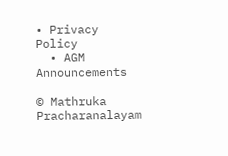• Privacy Policy
  • AGM Announcements

© Mathruka Pracharanalayam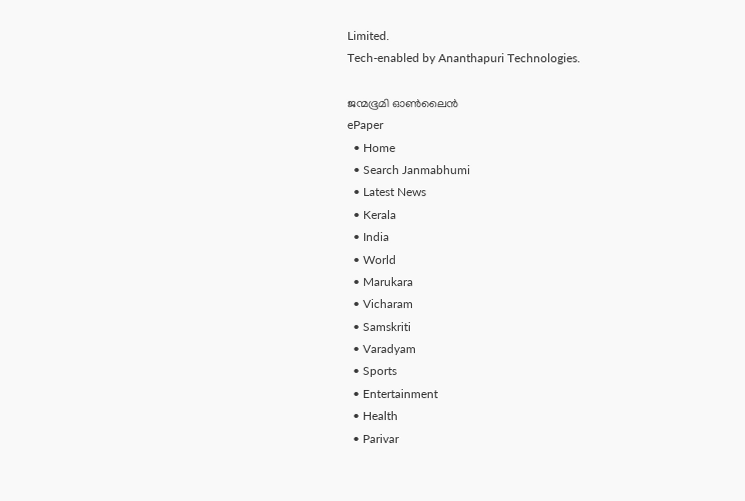Limited.
Tech-enabled by Ananthapuri Technologies.

ജന്മഭൂമി ഓണ്‍ലൈന്‍
ePaper
  • Home
  • Search Janmabhumi
  • Latest News
  • Kerala
  • India
  • World
  • Marukara
  • Vicharam
  • Samskriti
  • Varadyam
  • Sports
  • Entertainment
  • Health
  • Parivar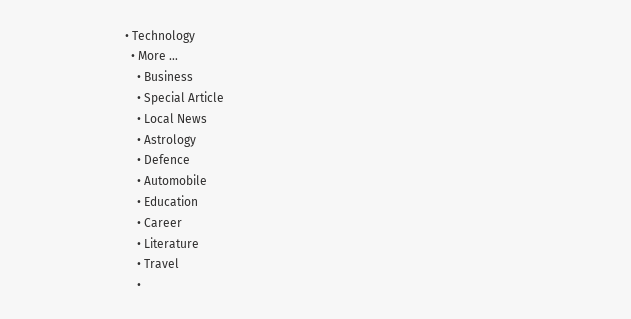• Technology
  • More …
    • Business
    • Special Article
    • Local News
    • Astrology
    • Defence
    • Automobile
    • Education
    • Career
    • Literature
    • Travel
    •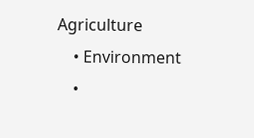Agriculture
    • Environment
    •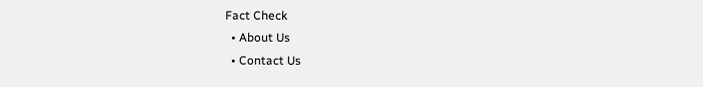Fact Check
  • About Us
  • Contact Us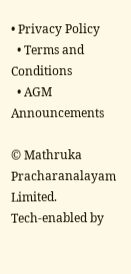• Privacy Policy
  • Terms and Conditions
  • AGM Announcements

© Mathruka Pracharanalayam Limited.
Tech-enabled by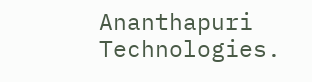Ananthapuri Technologies.